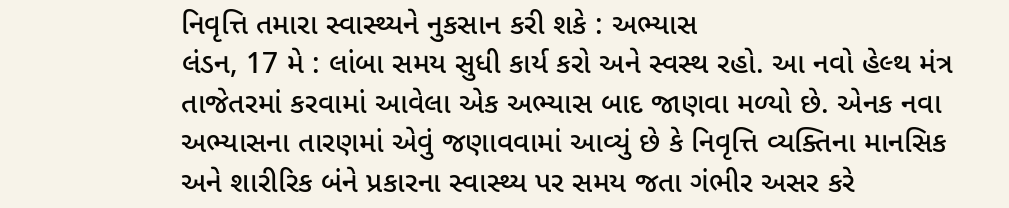નિવૃત્તિ તમારા સ્વાસ્થ્યને નુકસાન કરી શકે : અભ્યાસ
લંડન, 17 મે : લાંબા સમય સુધી કાર્ય કરો અને સ્વસ્થ રહો. આ નવો હેલ્થ મંત્ર તાજેતરમાં કરવામાં આવેલા એક અભ્યાસ બાદ જાણવા મળ્યો છે. એનક નવા અભ્યાસના તારણમાં એવું જણાવવામાં આવ્યું છે કે નિવૃત્તિ વ્યક્તિના માનસિક અને શારીરિક બંને પ્રકારના સ્વાસ્થ્ય પર સમય જતા ગંભીર અસર કરે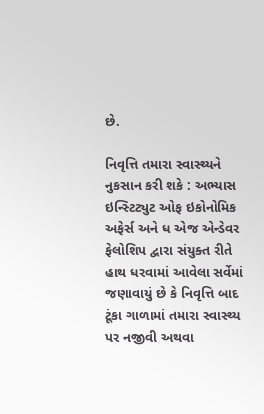છે.

નિવૃત્તિ તમારા સ્વાસ્થ્યને નુકસાન કરી શકે : અભ્યાસ
ઇન્સ્ટિટ્યુટ ઓફ ઇકોનોમિક અફેર્સ અને ધ એજ એન્ડેવર ફેલોશિપ દ્વારા સંયુક્ત રીતે હાથ ધરવામાં આવેલા સર્વેમાં જણાવાયું છે કે નિવૃત્તિ બાદ ટૂંકા ગાળામાં તમારા સ્વાસ્થ્ય પર નજીવી અથવા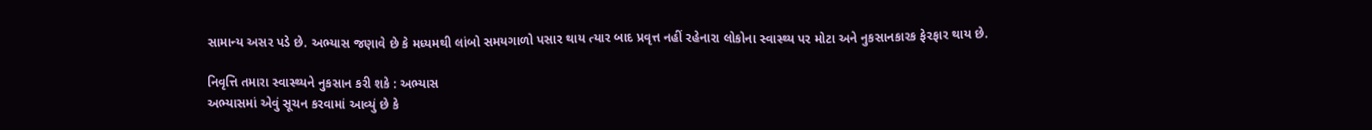સામાન્ય અસર પડે છે. અભ્યાસ જણાવે છે કે મધ્યમથી લાંબો સમયગાળો પસાર થાય ત્યાર બાદ પ્રવૃત્ત નહીં રહેનારા લોકોના સ્વાસ્થ્ય પર મોટા અને નુકસાનકારક ફેરફાર થાય છે.

નિવૃત્તિ તમારા સ્વાસ્થ્યને નુકસાન કરી શકે : અભ્યાસ
અભ્યાસમાં એવું સૂચન કરવામાં આવ્યું છે કે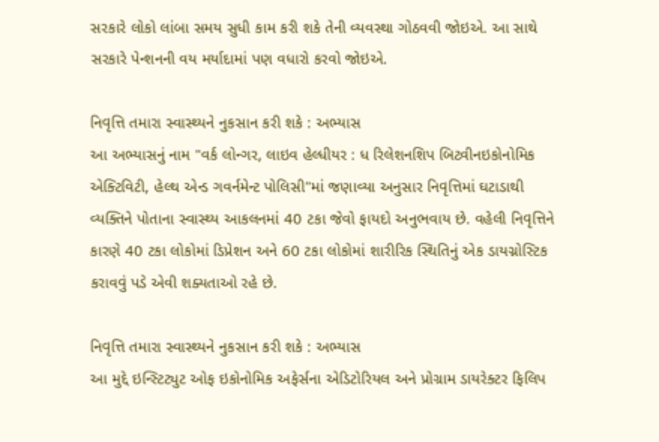સરકારે લોકો લાંબા સમય સુધી કામ કરી શકે તેની વ્યવસ્થા ગોઠવવી જોઇએ. આ સાથે સરકારે પેન્શનની વય મર્યાદામાં પણ વધારો કરવો જોઇએ.

નિવૃત્તિ તમારા સ્વાસ્થ્યને નુકસાન કરી શકે : અભ્યાસ
આ અભ્યાસનું નામ "વર્ક લોન્ગર, લાઇવ હેલ્ધીયર : ધ રિલેશનશિપ બિટ્વીનઇકોનોમિક એક્ટિવિટી, હેલ્થ એન્ડ ગવર્નમેન્ટ પોલિસી"માં જણાવ્યા અનુસાર નિવૃત્તિમાં ઘટાડાથી વ્યક્તિને પોતાના સ્વાસ્થ્ય આકલનમાં 40 ટકા જેવો ફાયદો અનુભવાય છે. વહેલી નિવૃત્તિને કારણે 40 ટકા લોકોમાં ડિપ્રેશન અને 60 ટકા લોકોમાં શારીરિક સ્થિતિનું એક ડાયગ્નોસ્ટિક કરાવવું પડે એવી શક્યતાઓ રહે છે.

નિવૃત્તિ તમારા સ્વાસ્થ્યને નુકસાન કરી શકે : અભ્યાસ
આ મુદ્દે ઇન્સ્ટિટ્યુટ ઓફ ઇકોનોમિક અફેર્સના એડિટોરિયલ અને પ્રોગ્રામ ડાયરેક્ટર ફિલિપ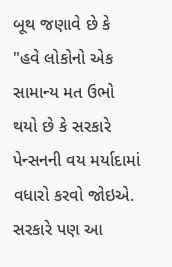બૂથ જણાવે છે કે "હવે લોકોનો એક સામાન્ય મત ઉભો થયો છે કે સરકારે પેન્સનની વય મર્યાદામાં વધારો કરવો જોઇએ. સરકારે પણ આ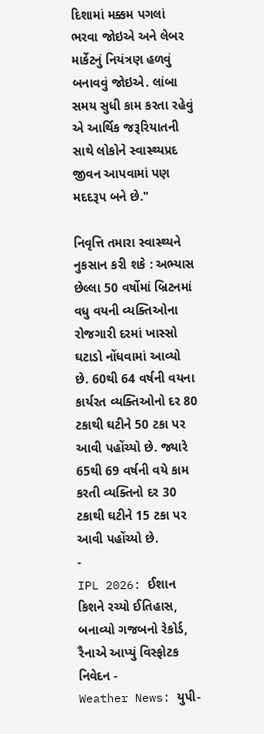દિશામાં મક્કમ પગલાં ભરવા જોઇએ અને લેબર માર્કેટનું નિયંત્રણ હળવું બનાવવું જોઇએ. લાંબા સમય સુધી કામ કરતા રહેવું એ આર્થિક જરૂરિયાતની સાથે લોકોને સ્વાસ્થ્યપ્રદ જીવન આપવામાં પણ મદદરૂપ બને છે."

નિવૃત્તિ તમારા સ્વાસ્થ્યને નુકસાન કરી શકે : અભ્યાસ
છેલ્લા 50 વર્ષોમાં બ્રિટનમાં વધુ વયની વ્યક્તિઓના રોજગારી દરમાં ખાસ્સો ઘટાડો નોંધવામાં આવ્યો છે. 60થી 64 વર્ષની વયના કાર્યરત વ્યક્તિઓનો દર 80 ટકાથી ઘટીને 50 ટકા પર આવી પહોંચ્યો છે. જ્યારે 65થી 69 વર્ષની વયે કામ કરતી વ્યક્તિનો દર 30 ટકાથી ઘટીને 15 ટકા પર આવી પહોંચ્યો છે.
-
IPL 2026: ઈશાન કિશને રચ્યો ઈતિહાસ, બનાવ્યો ગજબનો રેકોર્ડ, રૈનાએ આપ્યું વિસ્ફોટક નિવેદન -
Weather News: યુપી-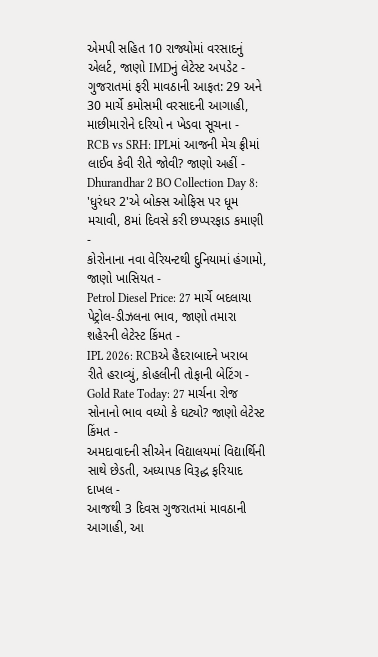એમપી સહિત 10 રાજ્યોમાં વરસાદનું એલર્ટ, જાણો IMDનું લેટેસ્ટ અપડેટ -
ગુજરાતમાં ફરી માવઠાની આફત: 29 અને 30 માર્ચે કમોસમી વરસાદની આગાહી, માછીમારોને દરિયો ન ખેડવા સૂચના -
RCB vs SRH: IPLમાં આજની મેચ ફ્રીમાં લાઈવ કેવી રીતે જોવી? જાણો અહીં -
Dhurandhar 2 BO Collection Day 8: 'ધુરંધર 2'એ બોક્સ ઓફિસ પર ધૂમ મચાવી, 8માં દિવસે કરી છપ્પરફાડ કમાણી -
કોરોનાના નવા વેરિયન્ટથી દુનિયામાં હંગામો, જાણો ખાસિયત -
Petrol Diesel Price: 27 માર્ચે બદલાયા પેટ્રોલ-ડીઝલના ભાવ, જાણો તમારા શહેરની લેટેસ્ટ કિંમત -
IPL 2026: RCBએ હૈદરાબાદને ખરાબ રીતે હરાવ્યું, કોહલીની તોફાની બેટિંગ -
Gold Rate Today: 27 માર્ચના રોજ સોનાનો ભાવ વધ્યો કે ઘટ્યો? જાણો લેટેસ્ટ કિંમત -
અમદાવાદની સીએન વિદ્યાલયમાં વિદ્યાર્થિની સાથે છેડતી, અધ્યાપક વિરૂદ્ધ ફરિયાદ દાખલ -
આજથી 3 દિવસ ગુજરાતમાં માવઠાની આગાહી, આ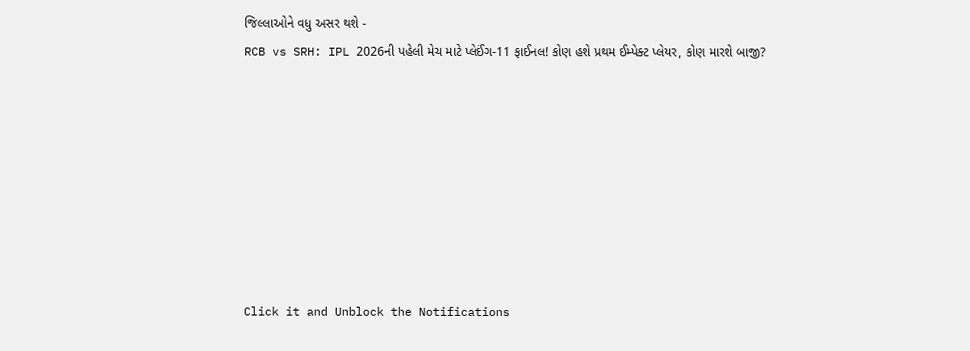જિલ્લાઓને વધુ અસર થશે -
RCB vs SRH: IPL 2026ની પહેલી મેચ માટે પ્લેઈંગ-11 ફાઈનલ! કોણ હશે પ્રથમ ઈમ્પેક્ટ પ્લેયર, કોણ મારશે બાજી?








Click it and Unblock the Notifications